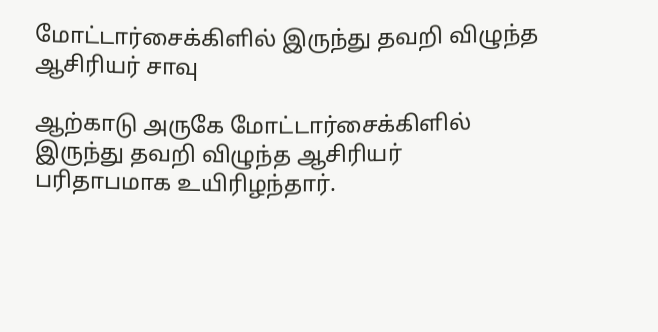மோட்டார்சைக்கிளில் இருந்து தவறி விழுந்த ஆசிரியர் சாவு

ஆற்காடு அருகே மோட்டார்சைக்கிளில் இருந்து தவறி விழுந்த ஆசிரியர் பரிதாபமாக உயிரிழந்தார்.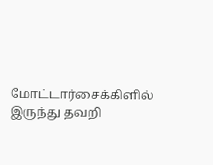மோட்டார்சைக்கிளில் இருந்து தவறி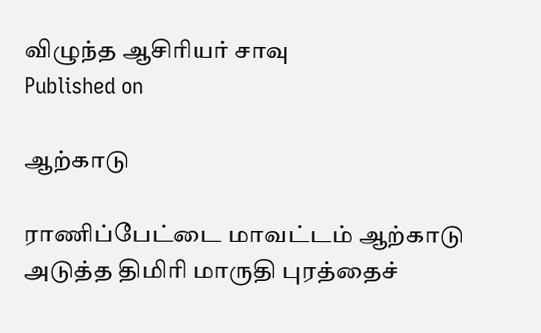விழுந்த ஆசிரியர் சாவு
Published on

ஆற்காடு

ராணிப்பேட்டை மாவட்டம் ஆற்காடு அடுத்த திமிரி மாருதி புரத்தைச்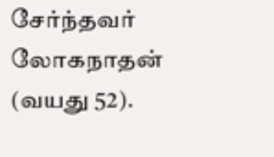சேர்ந்தவர் லோகநாதன் (வயது 52).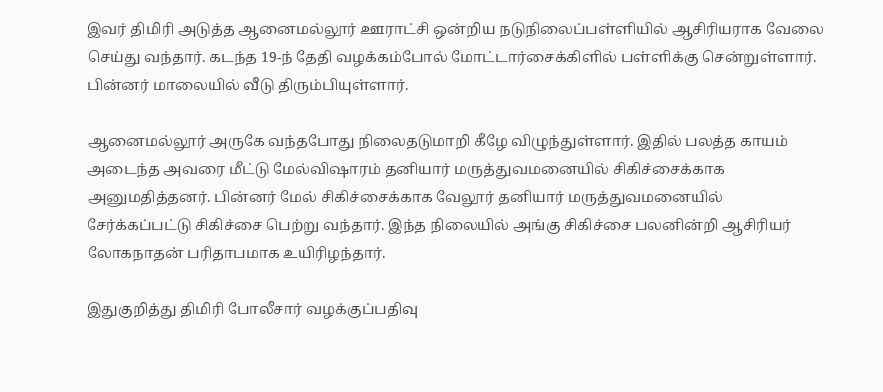இவர் திமிரி அடுத்த ஆனைமல்லூர் ஊராட்சி ஒன்றிய நடுநிலைப்பள்ளியில் ஆசிரியராக வேலை செய்து வந்தார். கடந்த 19-ந் தேதி வழக்கம்போல் மோட்டார்சைக்கிளில் பள்ளிக்கு சென்றுள்ளார். பின்னர் மாலையில் வீடு திரும்பியுள்ளார்.

ஆனைமல்லூர் அருகே வந்தபோது நிலைதடுமாறி கீழே விழுந்துள்ளார். இதில் பலத்த காயம் அடைந்த அவரை மீட்டு மேல்விஷாரம் தனியார் மருத்துவமனையில் சிகிச்சைக்காக அனுமதித்தனர். பின்னர் மேல் சிகிச்சைக்காக வேலூர் தனியார் மருத்துவமனையில் சேர்க்கப்பட்டு சிகிச்சை பெற்று வந்தார். இந்த நிலையில் அங்கு சிகிச்சை பலனின்றி ஆசிரியர் லோகநாதன் பரிதாபமாக உயிரிழந்தார்.

இதுகுறித்து திமிரி போலீசார் வழக்குப்பதிவு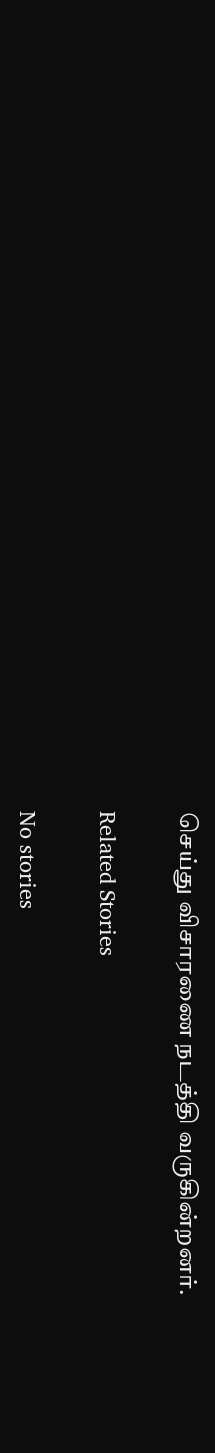செய்து விசாரணை நடத்தி வருகின்றனர்.

Related Stories

No stories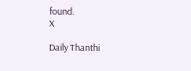found.
X

Daily Thanthi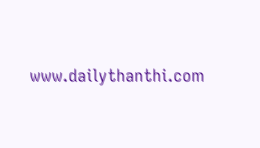www.dailythanthi.com